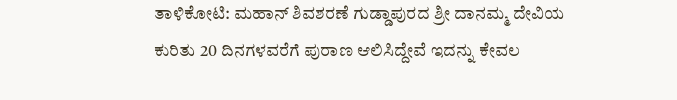ತಾಳಿಕೋಟಿ: ಮಹಾನ್ ಶಿವಶರಣೆ ಗುಡ್ಡಾಪುರದ ಶ್ರೀ ದಾನಮ್ಮ ದೇವಿಯ ಕುರಿತು 20 ದಿನಗಳವರೆಗೆ ಪುರಾಣ ಆಲಿಸಿದ್ದೇವೆ ಇದನ್ನು ಕೇವಲ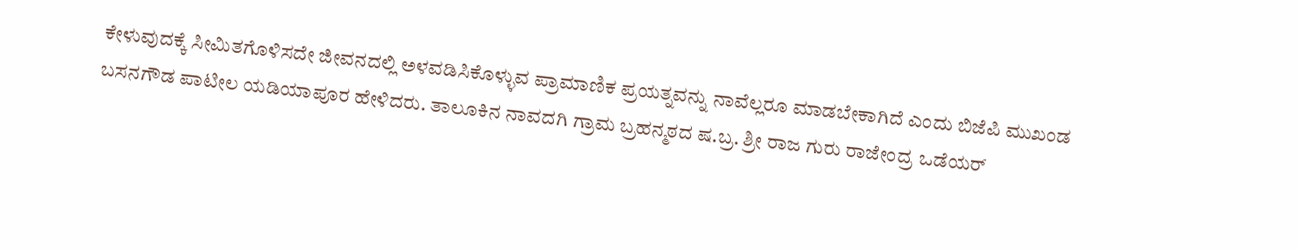ಕೇಳುವುದಕ್ಕೆ ಸೀಮಿತಗೊಳಿಸದೇ ಜೀವನದಲ್ಲಿ ಅಳವಡಿಸಿಕೊಳ್ಳುವ ಪ್ರಾಮಾಣಿಕ ಪ್ರಯತ್ನವನ್ನು ನಾವೆಲ್ಲರೂ ಮಾಡಬೇಕಾಗಿದೆ ಎಂದು ಬಿಜೆಪಿ ಮುಖಂಡ ಬಸನಗೌಡ ಪಾಟೀಲ ಯಡಿಯಾಪೂರ ಹೇಳಿದರು. ತಾಲೂಕಿನ ನಾವದಗಿ ಗ್ರಾಮ ಬ್ರಹನ್ಮಠದ ಷ.ಬ್ರ. ಶ್ರೀ ರಾಜ ಗುರು ರಾಜೇಂದ್ರ ಒಡೆಯರ್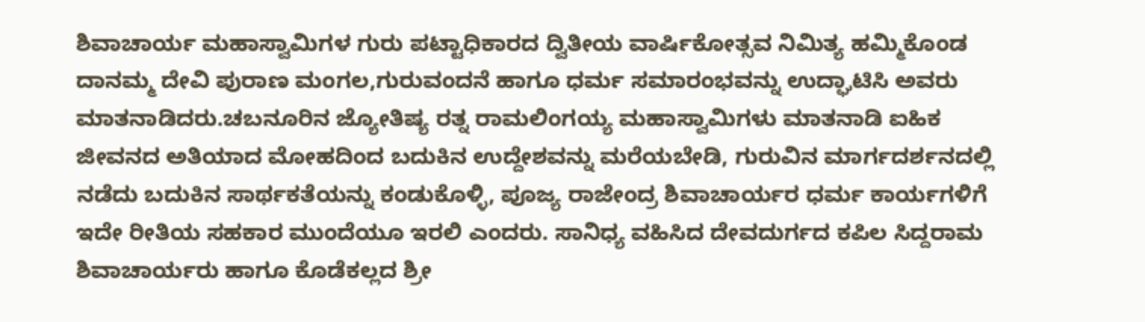ಶಿವಾಚಾರ್ಯ ಮಹಾಸ್ವಾಮಿಗಳ ಗುರು ಪಟ್ಟಾಧಿಕಾರದ ದ್ವಿತೀಯ ವಾರ್ಷಿಕೋತ್ಸವ ನಿಮಿತ್ಯ ಹಮ್ಮಿಕೊಂಡ ದಾನಮ್ಮ ದೇವಿ ಪುರಾಣ ಮಂಗಲ,ಗುರುವಂದನೆ ಹಾಗೂ ಧರ್ಮ ಸಮಾರಂಭವನ್ನು ಉದ್ಘಾಟಿಸಿ ಅವರು ಮಾತನಾಡಿದರು.ಚಬನೂರಿನ ಜ್ಯೋತಿಷ್ಯ ರತ್ನ ರಾಮಲಿಂಗಯ್ಯ ಮಹಾಸ್ವಾಮಿಗಳು ಮಾತನಾಡಿ ಐಹಿಕ ಜೀವನದ ಅತಿಯಾದ ಮೋಹದಿಂದ ಬದುಕಿನ ಉದ್ದೇಶವನ್ನು ಮರೆಯಬೇಡಿ, ಗುರುವಿನ ಮಾರ್ಗದರ್ಶನದಲ್ಲಿ ನಡೆದು ಬದುಕಿನ ಸಾರ್ಥಕತೆಯನ್ನು ಕಂಡುಕೊಳ್ಳಿ, ಪೂಜ್ಯ ರಾಜೇಂದ್ರ ಶಿವಾಚಾರ್ಯರ ಧರ್ಮ ಕಾರ್ಯಗಳಿಗೆ ಇದೇ ರೀತಿಯ ಸಹಕಾರ ಮುಂದೆಯೂ ಇರಲಿ ಎಂದರು. ಸಾನಿಧ್ಯ ವಹಿಸಿದ ದೇವದುರ್ಗದ ಕಪಿಲ ಸಿದ್ದರಾಮ ಶಿವಾಚಾರ್ಯರು ಹಾಗೂ ಕೊಡೆಕಲ್ಲದ ಶ್ರೀ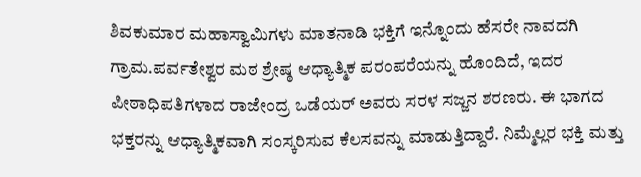ಶಿವಕುಮಾರ ಮಹಾಸ್ವಾಮಿಗಳು ಮಾತನಾಡಿ ಭಕ್ತಿಗೆ ಇನ್ನೊಂದು ಹೆಸರೇ ನಾವದಗಿ ಗ್ರಾಮ.ಪರ್ವತೇಶ್ವರ ಮಠ ಶ್ರೇಷ್ಠ ಆಧ್ಯಾತ್ಮಿಕ ಪರಂಪರೆಯನ್ನು ಹೊಂದಿದೆ, ಇದರ ಪೀಠಾಧಿಪತಿಗಳಾದ ರಾಜೇಂದ್ರ ಒಡೆಯರ್ ಅವರು ಸರಳ ಸಜ್ಜನ ಶರಣರು. ಈ ಭಾಗದ ಭಕ್ತರನ್ನು ಆಧ್ಯಾತ್ಮಿಕವಾಗಿ ಸಂಸ್ಕರಿಸುವ ಕೆಲಸವನ್ನು ಮಾಡುತ್ತಿದ್ದಾರೆ. ನಿಮ್ಮೆಲ್ಲರ ಭಕ್ತಿ ಮತ್ತು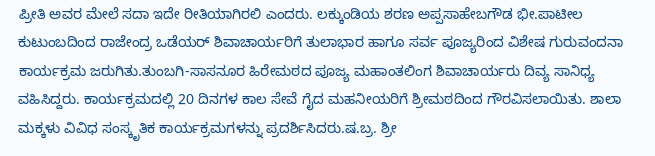ಪ್ರೀತಿ ಅವರ ಮೇಲೆ ಸದಾ ಇದೇ ರೀತಿಯಾಗಿರಲಿ ಎಂದರು. ಲಕ್ಕುಂಡಿಯ ಶರಣ ಅಪ್ಪಸಾಹೇಬಗೌಡ ಭೀ.ಪಾಟೀಲ ಕುಟುಂಬದಿಂದ ರಾಜೇಂದ್ರ ಒಡೆಯರ್ ಶಿವಾಚಾರ್ಯರಿಗೆ ತುಲಾಭಾರ ಹಾಗೂ ಸರ್ವ ಪೂಜ್ಯರಿಂದ ವಿಶೇಷ ಗುರುವಂದನಾ ಕಾರ್ಯಕ್ರಮ ಜರುಗಿತು.ತುಂಬಗಿ-ಸಾಸನೂರ ಹಿರೇಮಠದ ಪೂಜ್ಯ ಮಹಾಂತಲಿಂಗ ಶಿವಾಚಾರ್ಯರು ದಿವ್ಯ ಸಾನಿಧ್ಯ ವಹಿಸಿದ್ದರು. ಕಾರ್ಯಕ್ರಮದಲ್ಲಿ 20 ದಿನಗಳ ಕಾಲ ಸೇವೆ ಗೈದ ಮಹನೀಯರಿಗೆ ಶ್ರೀಮಠದಿಂದ ಗೌರವಿಸಲಾಯಿತು. ಶಾಲಾ ಮಕ್ಕಳು ವಿವಿಧ ಸಂಸ್ಕೃತಿಕ ಕಾರ್ಯಕ್ರಮಗಳನ್ನು ಪ್ರದರ್ಶಿಸಿದರು.ಷ.ಬ್ರ. ಶ್ರೀ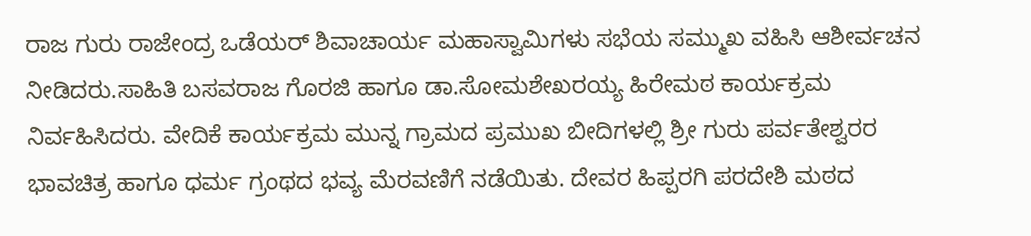ರಾಜ ಗುರು ರಾಜೇಂದ್ರ ಒಡೆಯರ್ ಶಿವಾಚಾರ್ಯ ಮಹಾಸ್ವಾಮಿಗಳು ಸಭೆಯ ಸಮ್ಮುಖ ವಹಿಸಿ ಆಶೀರ್ವಚನ ನೀಡಿದರು.ಸಾಹಿತಿ ಬಸವರಾಜ ಗೊರಜಿ ಹಾಗೂ ಡಾ.ಸೋಮಶೇಖರಯ್ಯ ಹಿರೇಮಠ ಕಾರ್ಯಕ್ರಮ ನಿರ್ವಹಿಸಿದರು. ವೇದಿಕೆ ಕಾರ್ಯಕ್ರಮ ಮುನ್ನ ಗ್ರಾಮದ ಪ್ರಮುಖ ಬೀದಿಗಳಲ್ಲಿ ಶ್ರೀ ಗುರು ಪರ್ವತೇಶ್ವರರ ಭಾವಚಿತ್ರ ಹಾಗೂ ಧರ್ಮ ಗ್ರಂಥದ ಭವ್ಯ ಮೆರವಣಿಗೆ ನಡೆಯಿತು. ದೇವರ ಹಿಪ್ಪರಗಿ ಪರದೇಶಿ ಮಠದ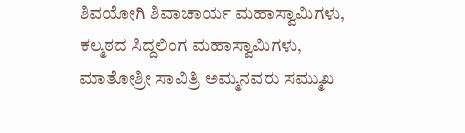ಶಿವಯೋಗಿ ಶಿವಾಚಾರ್ಯ ಮಹಾಸ್ವಾಮಿಗಳು, ಕಲ್ಮಠದ ಸಿದ್ದಲಿಂಗ ಮಹಾಸ್ವಾಮಿಗಳು, ಮಾತೋಶ್ರೀ ಸಾವಿತ್ರಿ ಅಮ್ಮನವರು ಸಮ್ಮುಖ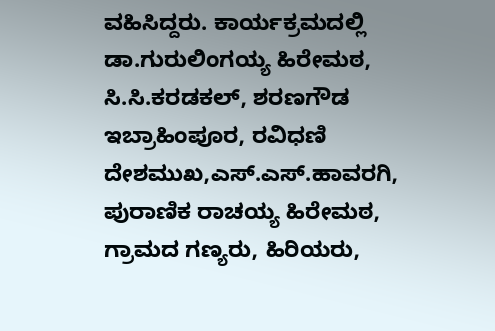ವಹಿಸಿದ್ದರು. ಕಾರ್ಯಕ್ರಮದಲ್ಲಿ ಡಾ.ಗುರುಲಿಂಗಯ್ಯ ಹಿರೇಮಠ, ಸಿ.ಸಿ.ಕರಡಕಲ್, ಶರಣಗೌಡ ಇಬ್ರಾಹಿಂಪೂರ, ರವಿಧಣಿ ದೇಶಮುಖ,ಎಸ್.ಎಸ್.ಹಾವರಗಿ, ಪುರಾಣಿಕ ರಾಚಯ್ಯ ಹಿರೇಮಠ, ಗ್ರಾಮದ ಗಣ್ಯರು, ಹಿರಿಯರು,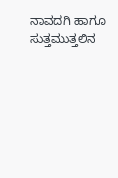ನಾವದಗಿ ಹಾಗೂ ಸುತ್ತಮುತ್ತಲಿನ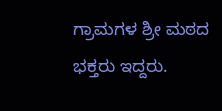ಗ್ರಾಮಗಳ ಶ್ರೀ ಮಠದ ಭಕ್ತರು ಇದ್ದರು.